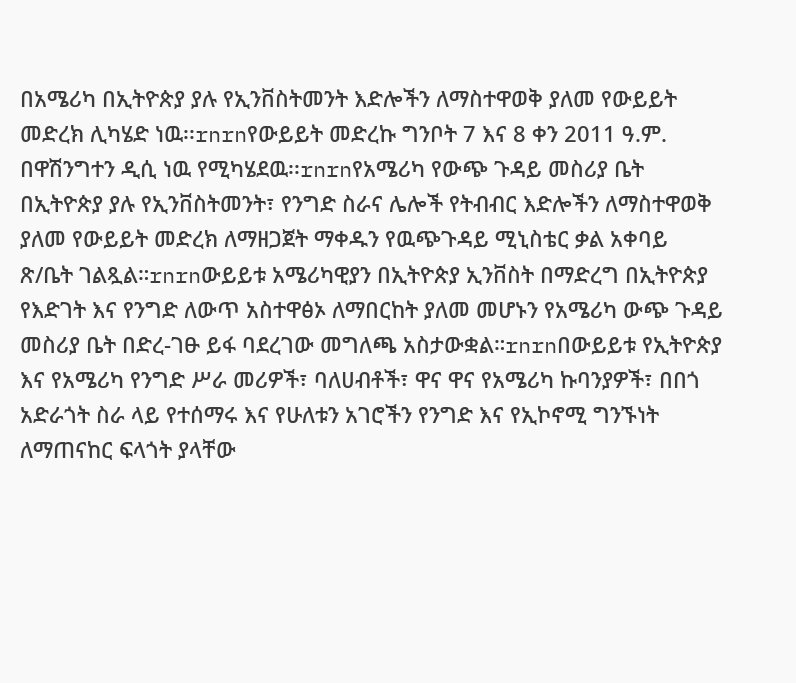በአሜሪካ በኢትዮጵያ ያሉ የኢንቨስትመንት እድሎችን ለማስተዋወቅ ያለመ የውይይት መድረክ ሊካሄድ ነዉ፡፡rnrnየውይይት መድረኩ ግንቦት 7 እና 8 ቀን 2011 ዓ.ም. በዋሽንግተን ዲሲ ነዉ የሚካሄደዉ፡፡rnrnየአሜሪካ የውጭ ጉዳይ መስሪያ ቤት በኢትዮጵያ ያሉ የኢንቨስትመንት፣ የንግድ ስራና ሌሎች የትብብር እድሎችን ለማስተዋወቅ ያለመ የውይይት መድረክ ለማዘጋጀት ማቀዱን የዉጭጉዳይ ሚኒስቴር ቃል አቀባይ ጽ/ቤት ገልጿል።rnrnውይይቱ አሜሪካዊያን በኢትዮጵያ ኢንቨስት በማድረግ በኢትዮጵያ የእድገት እና የንግድ ለውጥ አስተዋፅኦ ለማበርከት ያለመ መሆኑን የአሜሪካ ውጭ ጉዳይ መስሪያ ቤት በድረ-ገፁ ይፋ ባደረገው መግለጫ አስታውቋል።rnrnበውይይቱ የኢትዮጵያ እና የአሜሪካ የንግድ ሥራ መሪዎች፣ ባለሀብቶች፣ ዋና ዋና የአሜሪካ ኩባንያዎች፣ በበጎ አድራጎት ስራ ላይ የተሰማሩ እና የሁለቱን አገሮችን የንግድ እና የኢኮኖሚ ግንኙነት ለማጠናከር ፍላጎት ያላቸው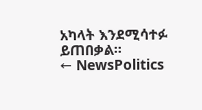አካላት እንደሚሳተፉ ይጠበቃል።
← NewsPolitics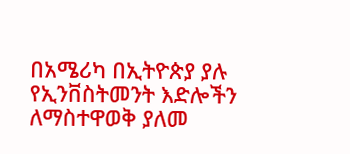በአሜሪካ በኢትዮጵያ ያሉ የኢንቨስትመንት እድሎችን ለማስተዋወቅ ያለመ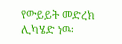የውይይት መድረክ ሊካሄድ ነዉ፡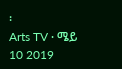፡
Arts TV · ሜይ 10 2019